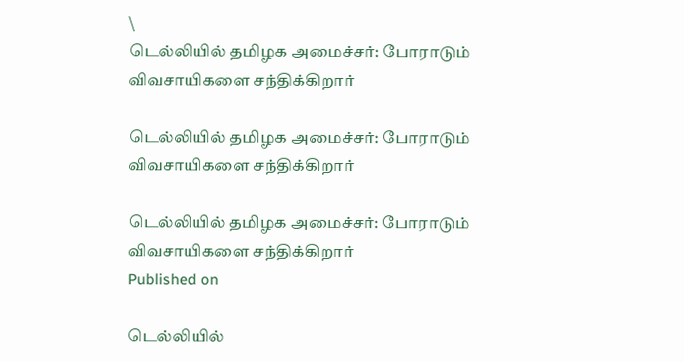\
டெல்லியில் தமிழக அமைச்சர்: போராடும் விவசாயிகளை சந்திக்கிறார்

டெல்லியில் தமிழக அமைச்சர்: போராடும் விவசாயிகளை சந்திக்கிறார்

டெல்லியில் தமிழக அமைச்சர்: போராடும் விவசாயிகளை சந்திக்கிறார்
Published on

டெல்லியில்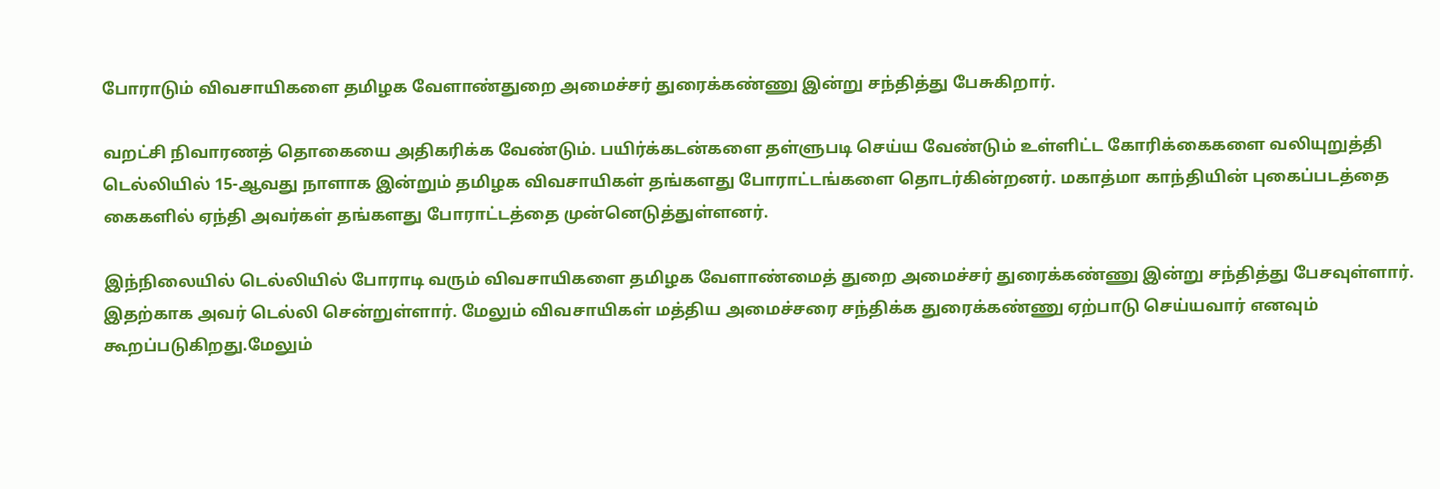போராடும் விவசாயிகளை தமிழ‌க வேளாண்துறை அமைச்சர் துரைக்கண்ணு இன்று சந்தித்து பேசுகிறார்.

வறட்சி நிவாரணத் தொகையை அதிகரிக்க வேண்டும். பயிர்க்கடன்களை தள்ளுபடி செய்ய வேண்டும் உள்ளிட்ட கோரிக்கைகளை வலியுறுத்தி டெல்லியில் 15-ஆவது நாளாக இன்றும் தமிழக விவசாயிகள் தங்களது போராட்டங்களை தொடர்கின்றனர். மகாத்மா காந்தியின் புகைப்படத்தை கைகளில் ஏந்தி அவர்கள் தங்களது போராட்டத்தை முன்னெடுத்துள்ளனர்.

இந்நிலையில் டெல்லியில் போராடி வரும் விவசாயிகளை தமிழக வேளாண்மைத் துறை அமைச்சர் துரைக்கண்ணு இன்று சந்தித்து பேசவுள்ளார். இதற்காக அவர் டெல்லி சென்றுள்ளார். மேலும் விவசாயிகள் மத்திய அமைச்சரை சந்திக்க துரைக்கண்ணு ஏற்பாடு செய்யவார் எனவும் கூறப்படுகிறது.மேலும்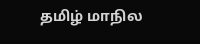தமிழ் மாநில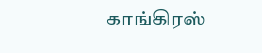காங்கிரஸ்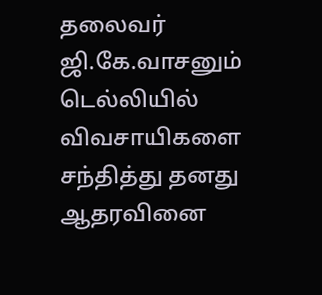தலைவர் ஜி.கே.வாசனும் டெல்லியில் விவசாயிகளை சந்தித்து தனது ஆதரவினை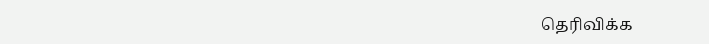தெரிவிக்க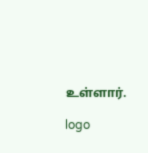உள்ளார்.

logo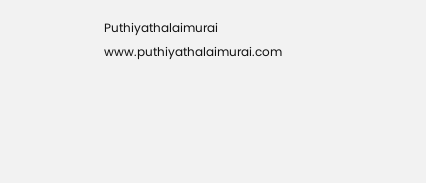Puthiyathalaimurai
www.puthiyathalaimurai.com